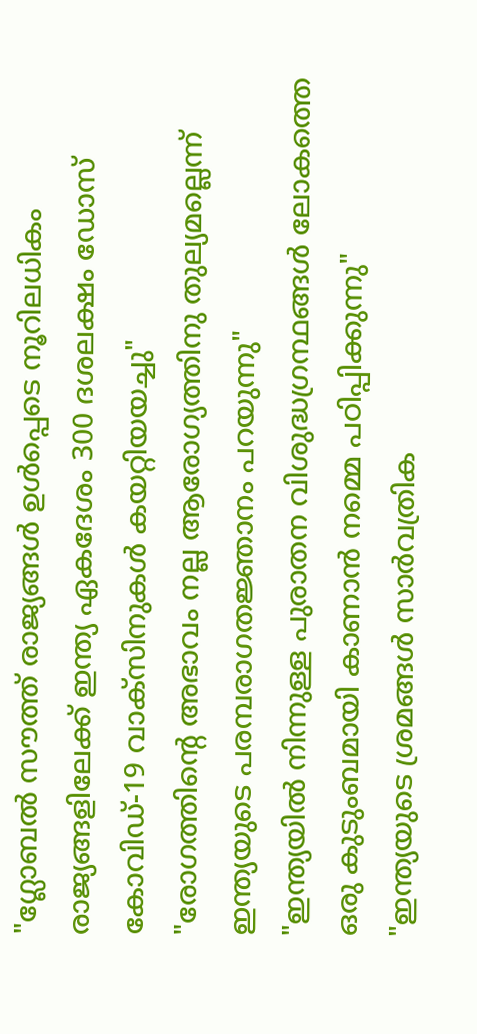"ഗ്ലോബൽ സൗത്ത് രാജ്യങ്ങൾ ഉൾപ്പെടെ നൂറിലധികം രാജ്യങ്ങളിലേക്ക് ഇന്ത്യ ഏകദേശം 300 ദശലക്ഷം ഡോസ് കോവിഡ്-19 വാക്സിനുകൾ കയറ്റിയയച്ചു"
"രോഗത്തിന്റെ അഭാവം നല്ല ആരോഗ്യത്തിനു തുല്യമല്ലെന്ന് ഇന്ത്യയുടെ പരമ്പരാഗതജ്ഞാനം പറയുന്നു"
"ഇന്ത്യയിൽ നിന്നുള്ള പുരാതന വിശുദ്ധഗ്രന്ഥങ്ങൾ ലോകത്തെ ഒരു കുടുംബമായി കാണാൻ നമ്മെ പഠിപ്പിക്കുന്നു"
"ഇന്ത്യയുടെ ശ്രമങ്ങൾ സാർവത്രിക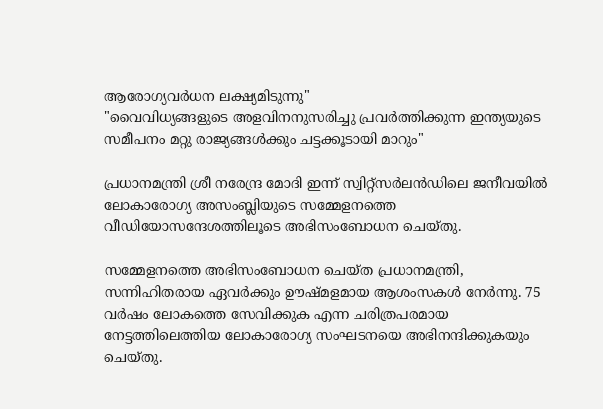ആരോഗ്യവർധന ലക്ഷ്യമിടുന്നു"
"വൈവിധ്യങ്ങളുടെ അളവിനനുസരിച്ചു പ്രവർത്തിക്കുന്ന ഇന്ത്യയുടെ സമീപനം മറ്റു രാജ്യങ്ങൾക്കും ചട്ടക്കൂടായി മാറും"

പ്രധാനമന്ത്രി ശ്രീ നരേന്ദ്ര മോദി ഇന്ന് സ്വിറ്റ്സർലൻഡിലെ ജനീവയിൽ ലോകാരോഗ്യ അസംബ്ലിയുടെ സമ്മേളനത്തെ വീഡിയോസന്ദേശത്തിലൂടെ അഭിസംബോധന ചെയ്തു.

സമ്മേളനത്തെ അഭിസംബോധന ചെയ്ത പ്രധാനമന്ത്രി, സന്നിഹിതരായ ഏവർക്കും ഊഷ്മളമായ ആശംസകൾ നേർന്നു. 75 വർഷം ലോകത്തെ സേവിക്കുക എന്ന ചരിത്രപരമായ നേട്ടത്തിലെത്തിയ ലോകാരോഗ്യ സംഘടനയെ അഭിനന്ദിക്കുകയും ചെയ്തു.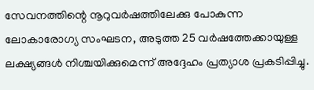സേവനത്തിന്റെ നൂറുവർഷത്തിലേക്കു പോകുന്ന ലോകാരോഗ്യ സംഘടന, അടുത്ത 25 വർഷത്തേക്കായുള്ള ലക്ഷ്യങ്ങൾ നിശ്ചയിക്കുമെന്ന് അദ്ദേഹം പ്രത്യാശ പ്രകടിപ്പിച്ചു.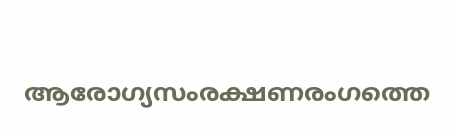ആരോഗ്യസംരക്ഷണരംഗത്തെ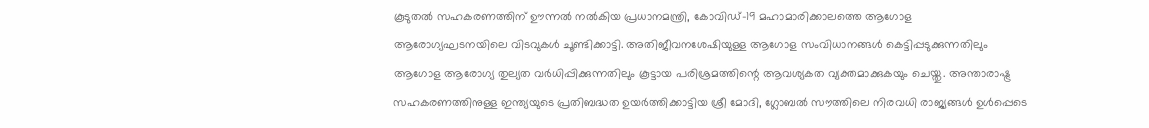കൂടുതൽ സഹകരണത്തിന് ഊന്നൽ നൽകിയ പ്രധാനമന്ത്രി, കോവിഡ്-19 മഹാമാരിക്കാലത്തെ ആഗോള ആരോഗ്യഘടനയിലെ വിടവുകൾ ചൂണ്ടിക്കാട്ടി. അതിജീവനശേഷിയുള്ള ആഗോള സംവിധാനങ്ങൾ കെട്ടിപ്പടുക്കുന്നതിലും ആഗോള ആരോഗ്യ തുല്യത വർധിപ്പിക്കുന്നതിലും കൂട്ടായ പരിശ്രമത്തിന്റെ ആവശ്യകത വ്യക്തമാക്കുകയും ചെയ്തു. അന്താരാഷ്ട്ര സഹകരണത്തിനുള്ള ഇന്ത്യയുടെ പ്രതിബദ്ധത ഉയർത്തിക്കാട്ടിയ ശ്രീ മോദി, ഗ്ലോബൽ സൗത്തിലെ നിരവധി രാജ്യങ്ങൾ ഉൾപ്പെടെ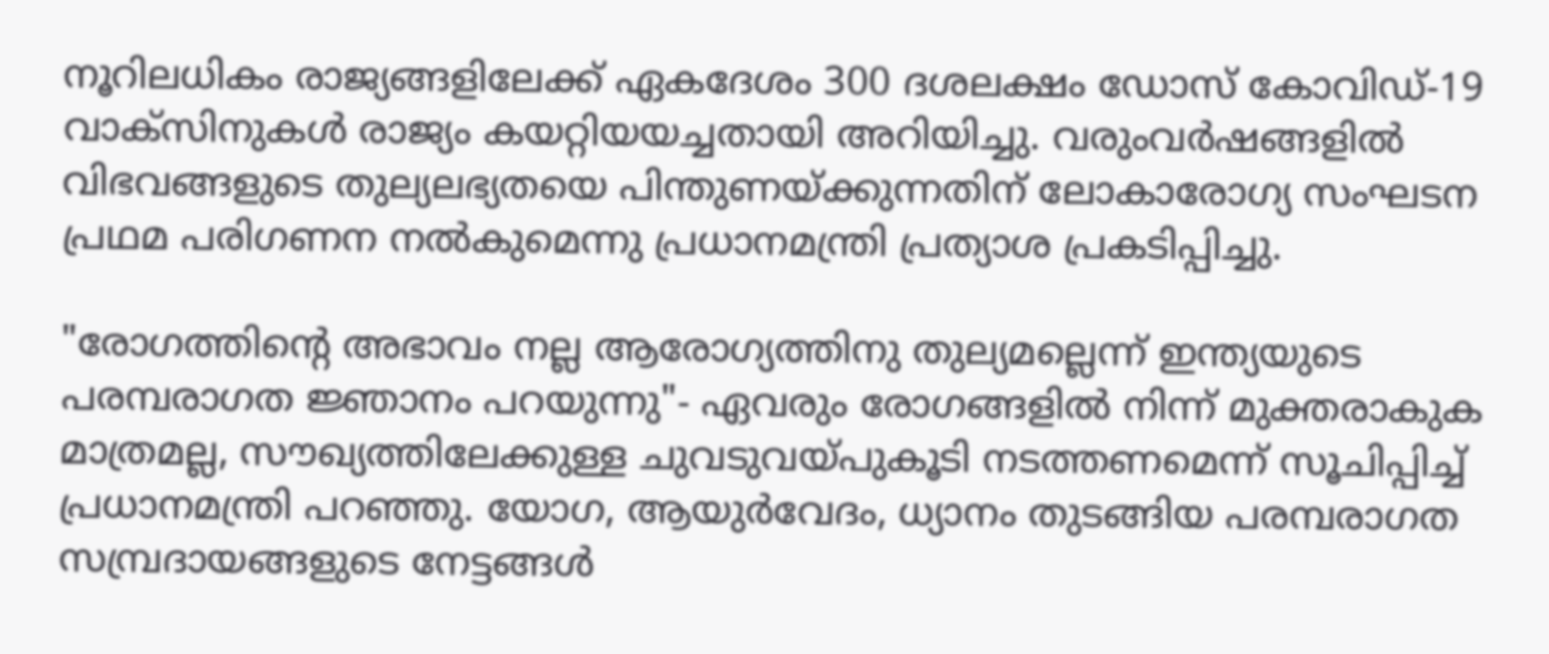നൂറിലധികം രാജ്യങ്ങളിലേക്ക് ഏകദേശം 300 ദശലക്ഷം ഡോസ് കോവിഡ്-19 വാക്സിനുകൾ രാജ്യം കയറ്റിയയച്ചതായി അറിയിച്ചു. വരുംവർഷങ്ങളിൽ വിഭവങ്ങളുടെ തുല്യലഭ്യതയെ പിന്തുണയ്ക്കുന്നതിന് ലോകാരോഗ്യ സംഘടന പ്രഥമ പരിഗണന നൽകുമെന്നു പ്രധാനമന്ത്രി പ്രത്യാശ പ്രകടിപ്പിച്ചു.

"രോഗത്തിന്റെ അഭാവം നല്ല ആരോഗ്യത്തിനു തുല്യമല്ലെന്ന് ഇന്ത്യയുടെ പരമ്പരാഗത ജ്ഞാനം പറയുന്നു"- ഏവരും രോഗങ്ങളിൽ നിന്ന് മുക്തരാകുക മാത്രമല്ല, സൗഖ്യത്തിലേക്കുള്ള ചുവടുവയ്പുകൂടി നടത്തണമെന്ന് സൂചിപ്പിച്ച് പ്രധാനമന്ത്രി പറഞ്ഞു. യോഗ, ആയുർവേദം, ധ്യാനം തുടങ്ങിയ പരമ്പരാഗത സമ്പ്രദായങ്ങളുടെ നേട്ടങ്ങൾ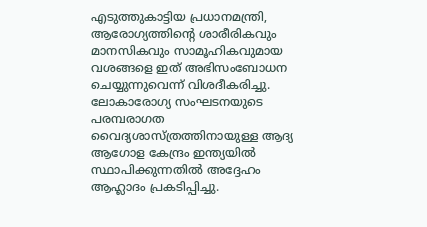എടുത്തുകാട്ടിയ പ്രധാനമന്ത്രി, ആരോഗ്യത്തിന്റെ ശാരീരികവും മാനസികവും സാമൂഹികവുമായ വശങ്ങളെ ഇത് അഭിസംബോധന ചെയ്യുന്നുവെന്ന് വിശദീകരിച്ചു. ലോകാരോഗ്യ സംഘടനയുടെ പരമ്പരാഗത വൈദ്യശാസ്ത്രത്തിനായുള്ള ആദ്യ ആഗോള കേന്ദ്രം ഇന്ത്യയിൽ സ്ഥാപിക്കുന്നതിൽ അദ്ദേഹം ആഹ്ലാദം പ്രകടിപ്പിച്ചു.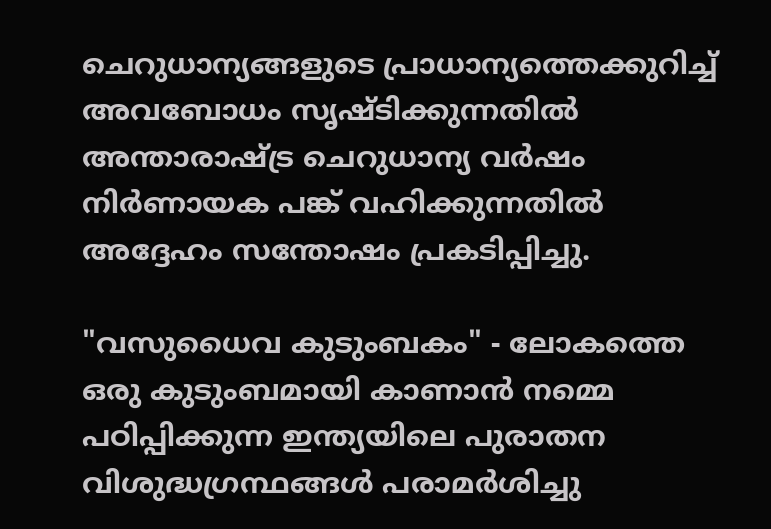ചെറുധാന്യങ്ങളുടെ പ്രാധാന്യത്തെക്കുറിച്ച് അവബോധം സൃഷ്ടിക്കുന്നതിൽ അന്താരാഷ്ട്ര ചെറുധാന്യ വർഷം നിർണായക പങ്ക് വഹിക്കുന്നതിൽ അദ്ദേഹം സന്തോഷം പ്രകടിപ്പിച്ചു.

"വസുധൈവ കുടുംബകം" - ലോകത്തെ ഒരു കുടുംബമായി കാണാൻ നമ്മെ പഠിപ്പിക്കുന്ന ഇന്ത്യയിലെ പുരാതന വിശുദ്ധഗ്രന്ഥങ്ങൾ പരാമർശിച്ചു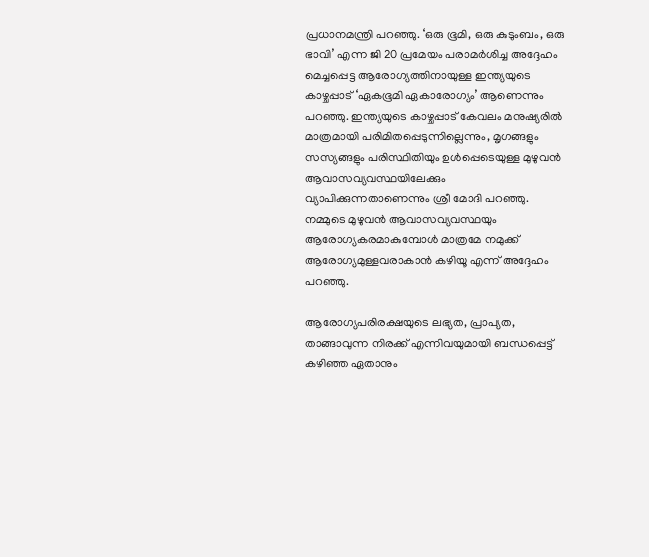പ്രധാനമന്ത്രി പറഞ്ഞു. ‘ഒരു ഭൂമി, ഒരു കുടുംബം, ഒരു ഭാവി’ എന്ന ജി 20 പ്രമേയം പരാമർശിച്ച അദ്ദേഹം മെച്ചപ്പെട്ട ആരോഗ്യത്തിനായുള്ള ഇന്ത്യയുടെ കാഴ്ചപ്പാട് ‘ഏകഭൂമി ഏകാരോഗ്യം’ ആണെന്നും പറഞ്ഞു. ഇന്ത്യയുടെ കാഴ്ചപ്പാട് കേവലം മനുഷ്യരിൽ മാത്രമായി പരിമിതപ്പെടുന്നില്ലെന്നും, മൃഗങ്ങളും സസ്യങ്ങളും പരിസ്ഥിതിയും ഉൾപ്പെടെയുള്ള മുഴുവൻ ആവാസവ്യവസ്ഥയിലേക്കും വ്യാപിക്കുന്നതാണെന്നും ശ്രീ മോദി പറഞ്ഞു. നമ്മുടെ മുഴുവൻ ആവാസവ്യവസ്ഥയും ആരോഗ്യകരമാകുമ്പോൾ മാത്രമേ നമുക്ക് ആരോഗ്യമുള്ളവരാകാൻ കഴിയൂ എന്ന് അദ്ദേഹം പറഞ്ഞു.

ആരോഗ്യപരിരക്ഷയുടെ ലഭ്യത, പ്രാപ്യത, താങ്ങാവുന്ന നിരക്ക് എന്നിവയുമായി ബന്ധപ്പെട്ട് കഴിഞ്ഞ ഏതാനും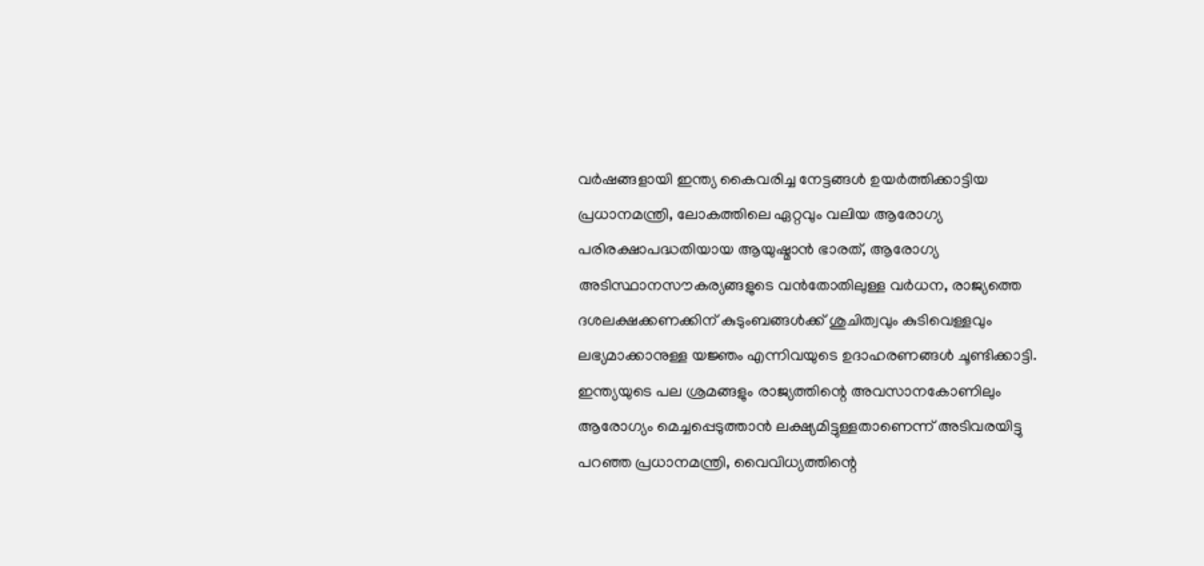വർഷങ്ങളായി ഇന്ത്യ കൈവരിച്ച നേട്ടങ്ങൾ ഉയർത്തിക്കാട്ടിയ പ്രധാനമന്ത്രി, ലോകത്തിലെ ഏറ്റവും വലിയ ആരോഗ്യ പരിരക്ഷാപദ്ധതിയായ ആയുഷ്മാൻ ഭാരത്, ആരോഗ്യ അടിസ്ഥാനസൗകര്യങ്ങളുടെ വൻതോതിലുള്ള വർധന, രാജ്യത്തെ ദശലക്ഷക്കണക്കിന് കുടുംബങ്ങൾക്ക് ശുചിത്വവും കുടിവെള്ളവും ലഭ്യമാക്കാനുള്ള യജ്ഞം എന്നിവയുടെ ഉദാഹരണങ്ങൾ ചൂണ്ടിക്കാട്ടി. ഇന്ത്യയുടെ പല ശ്രമങ്ങളും രാജ്യത്തിന്റെ അവസാനകോണിലും ആരോഗ്യം മെച്ചപ്പെടുത്താൻ ലക്ഷ്യമിട്ടുള്ളതാണെന്ന് അടിവരയിട്ടു പറഞ്ഞ പ്രധാനമന്ത്രി, വൈവിധ്യത്തിന്റെ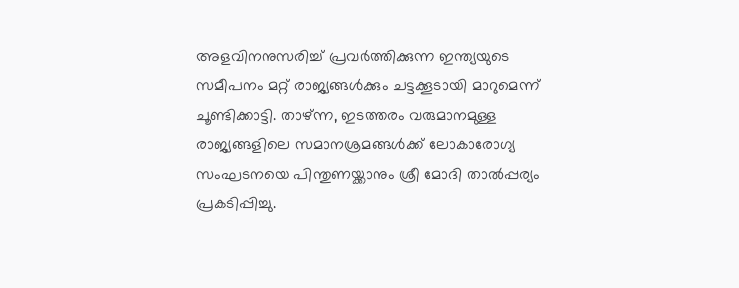അളവിനനുസരിച്ച് പ്രവർത്തിക്കുന്ന ഇന്ത്യയുടെ സമീപനം മറ്റ് രാജ്യങ്ങൾക്കും ചട്ടക്കൂടായി മാറുമെന്ന് ചൂണ്ടിക്കാട്ടി. താഴ്ന്ന, ഇടത്തരം വരുമാനമുള്ള രാജ്യങ്ങളിലെ സമാനശ്രമങ്ങൾക്ക് ലോകാരോഗ്യ സംഘടനയെ പിന്തുണയ്ക്കാനും ശ്രീ മോദി താൽപ്പര്യം പ്രകടിപ്പിച്ചു.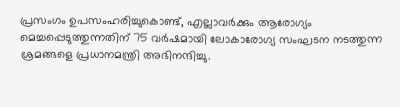പ്രസംഗം ഉപസംഹരിച്ചുകൊണ്ട്, എല്ലാവർക്കും ആരോഗ്യം മെച്ചപ്പെടുത്തുന്നതിന് 75 വർഷമായി ലോകാരോഗ്യ സംഘടന നടത്തുന്ന ശ്രമങ്ങളെ പ്രധാനമന്ത്രി അഭിനന്ദിച്ചു.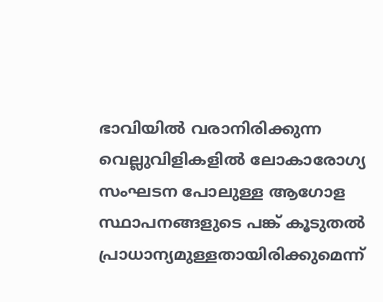ഭാവിയിൽ വരാനിരിക്കുന്ന വെല്ലുവിളികളിൽ ലോകാരോഗ്യ സംഘടന പോലുള്ള ആഗോള സ്ഥാപനങ്ങളുടെ പങ്ക് കൂടുതൽ പ്രാധാന്യമുള്ളതായിരിക്കുമെന്ന്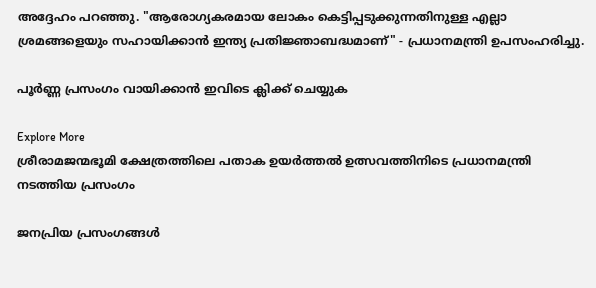അദ്ദേഹം പറഞ്ഞു. "ആരോഗ്യകരമായ ലോകം കെട്ടിപ്പടുക്കുന്നതിനുള്ള എല്ലാ ശ്രമങ്ങളെയും സഹായിക്കാൻ ഇന്ത്യ പ്രതിജ്ഞാബദ്ധമാണ്" - പ്രധാനമന്ത്രി ഉപസംഹരിച്ചു.

പൂർണ്ണ പ്രസംഗം വായിക്കാൻ ഇവിടെ ക്ലിക്ക് ചെയ്യുക

Explore More
ശ്രീരാമജന്മഭൂമി ക്ഷേത്രത്തിലെ പതാക ഉയർത്തൽ ഉത്സവത്തിനിടെ പ്രധാനമന്ത്രി നടത്തിയ പ്രസംഗം

ജനപ്രിയ പ്രസംഗങ്ങൾ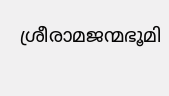ശ്രീരാമജന്മഭൂമി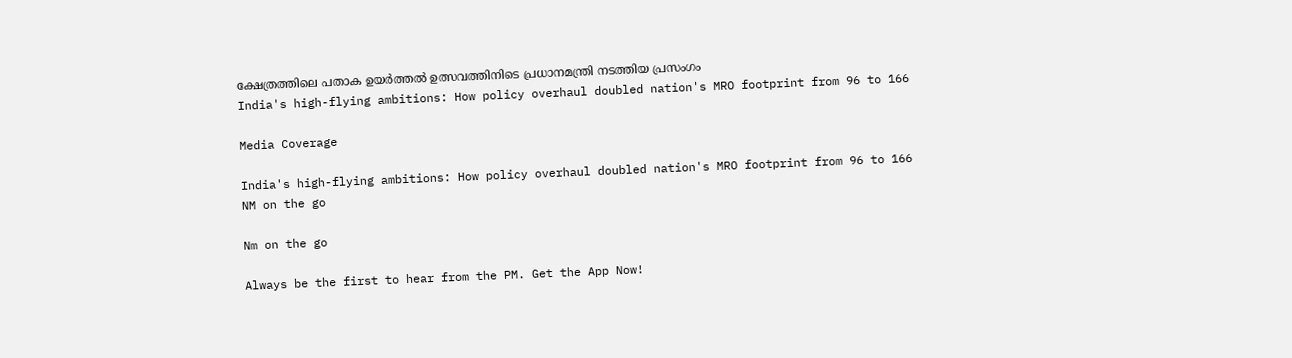ക്ഷേത്രത്തിലെ പതാക ഉയർത്തൽ ഉത്സവത്തിനിടെ പ്രധാനമന്ത്രി നടത്തിയ പ്രസംഗം
India's high-flying ambitions: How policy overhaul doubled nation's MRO footprint from 96 to 166

Media Coverage

India's high-flying ambitions: How policy overhaul doubled nation's MRO footprint from 96 to 166
NM on the go

Nm on the go

Always be the first to hear from the PM. Get the App Now!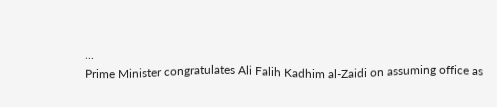...
Prime Minister congratulates Ali Falih Kadhim al-Zaidi on assuming office as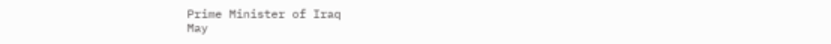Prime Minister of Iraq
May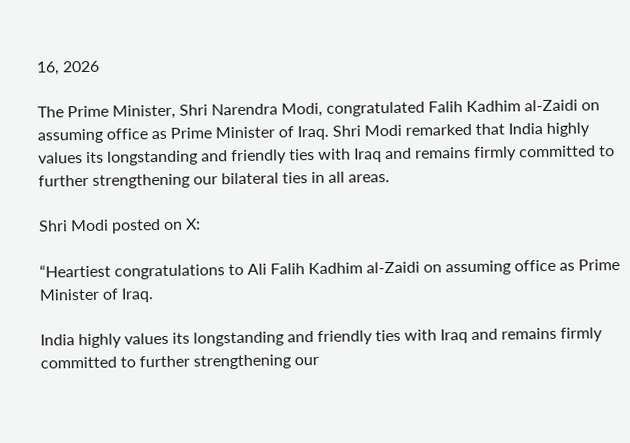16, 2026

The Prime Minister, Shri Narendra Modi, congratulated Falih Kadhim al-Zaidi on assuming office as Prime Minister of Iraq. Shri Modi remarked that India highly values its longstanding and friendly ties with Iraq and remains firmly committed to further strengthening our bilateral ties in all areas.

Shri Modi posted on X:

“Heartiest congratulations to Ali Falih Kadhim al-Zaidi on assuming office as Prime Minister of Iraq.

India highly values its longstanding and friendly ties with Iraq and remains firmly committed to further strengthening our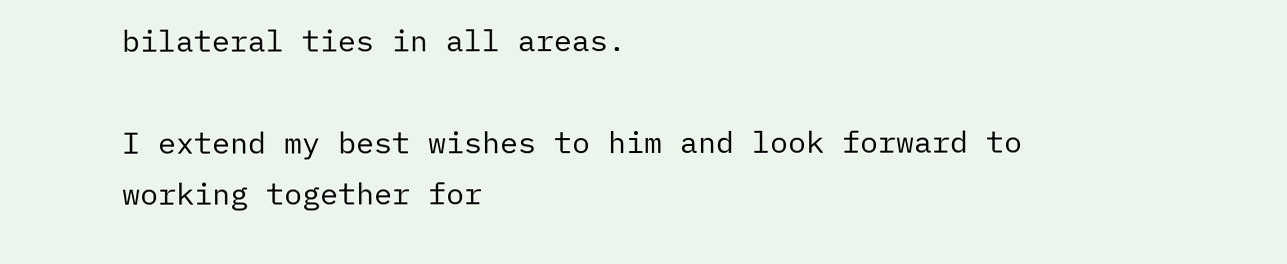bilateral ties in all areas.

I extend my best wishes to him and look forward to working together for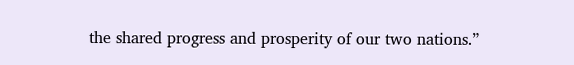the shared progress and prosperity of our two nations.”